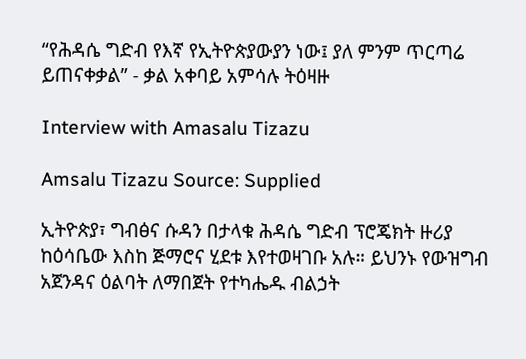“የሕዳሴ ግድብ የእኛ የኢትዮጵያውያን ነው፤ ያለ ምንም ጥርጣሬ ይጠናቀቃል” - ቃል አቀባይ አምሳሉ ትዕዛዙ

Interview with Amasalu Tizazu

Amsalu Tizazu Source: Supplied

ኢትዮጵያ፣ ግብፅና ሱዳን በታላቁ ሕዳሴ ግድብ ፕሮጄክት ዙሪያ ከዕሳቤው እስከ ጅማሮና ሂደቱ እየተወዛገቡ አሉ። ይህንኑ የውዝግብ አጀንዳና ዕልባት ለማበጀት የተካሔዱ ብልኃት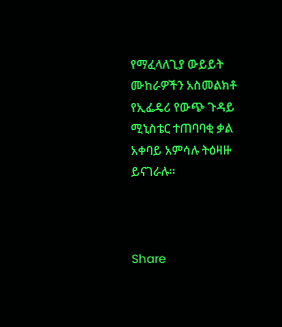የማፈላለጊያ ውይይት ሙከራዎችን አስመልክቶ የኢፌዴሪ የውጭ ጉዳይ ሚኒስቴር ተጠባባቂ ቃል አቀባይ አምሳሉ ትዕዛዙ ይናገራሉ።



Share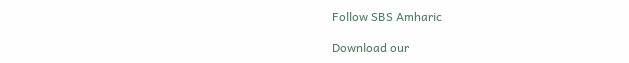Follow SBS Amharic

Download our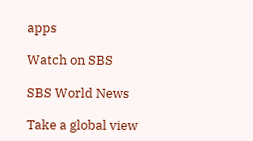apps

Watch on SBS

SBS World News

Take a global view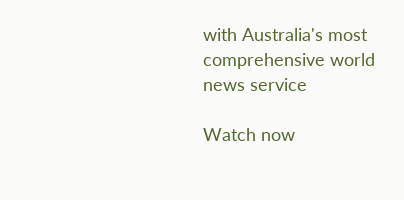with Australia's most comprehensive world news service

Watch now